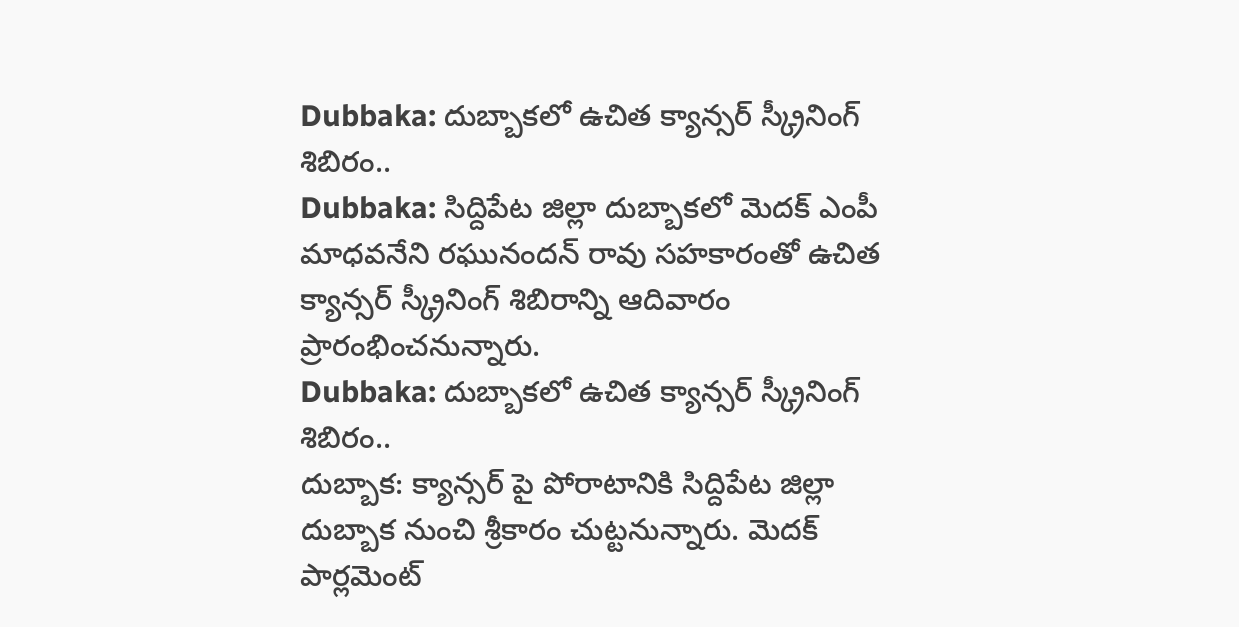Dubbaka: దుబ్బాకలో ఉచిత క్యాన్సర్ స్క్రీనింగ్ శిబిరం..
Dubbaka: సిద్దిపేట జిల్లా దుబ్బాకలో మెదక్ ఎంపీ మాధవనేని రఘునందన్ రావు సహకారంతో ఉచిత క్యాన్సర్ స్క్రీనింగ్ శిబిరాన్ని ఆదివారం ప్రారంభించనున్నారు.
Dubbaka: దుబ్బాకలో ఉచిత క్యాన్సర్ స్క్రీనింగ్ శిబిరం..
దుబ్బాక: క్యాన్సర్ పై పోరాటానికి సిద్దిపేట జిల్లా దుబ్బాక నుంచి శ్రీకారం చుట్టనున్నారు. మెదక్ పార్లమెంట్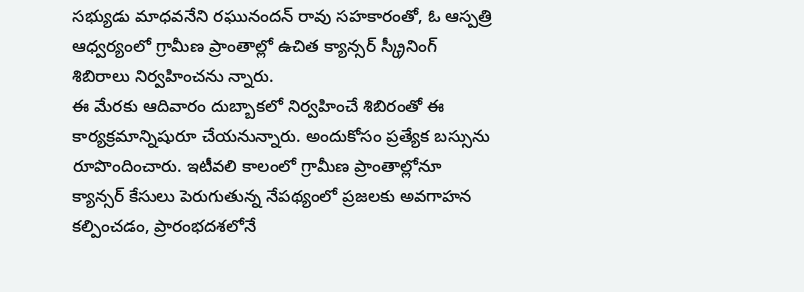సభ్యుడు మాధవనేని రఘునందన్ రావు సహకారంతో, ఓ ఆస్పత్రి ఆధ్వర్యంలో గ్రామీణ ప్రాంతాల్లో ఉచిత క్యాన్సర్ స్క్రీనింగ్ శిబిరాలు నిర్వహించను న్నారు.
ఈ మేరకు ఆదివారం దుబ్బాకలో నిర్వహించే శిబిరంతో ఈ కార్యక్రమాన్నిషురూ చేయనున్నారు. అందుకోసం ప్రత్యేక బస్సును రూపొందించారు. ఇటీవలి కాలంలో గ్రామీణ ప్రాంతాల్లోనూ క్యాన్సర్ కేసులు పెరుగుతున్న నేపథ్యంలో ప్రజలకు అవగాహన కల్పించడం, ప్రారంభదశలోనే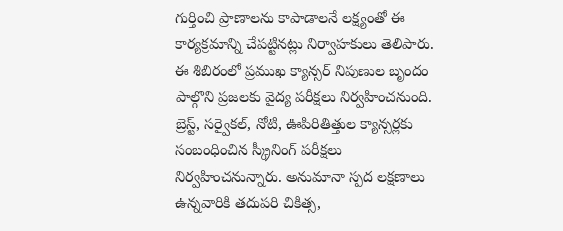గుర్తించి ప్రాణాలను కాపాడాలనే లక్ష్యంతో ఈ కార్యక్రమాన్ని చేపట్టినట్లు నిర్వాహకులు తెలిపారు.
ఈ శిబిరంలో ప్రముఖ క్యాన్సర్ నిపుణుల బృందం పాల్గొని ప్రజలకు వైద్య పరీక్షలు నిర్వహించనుంది. బ్రెస్ట్, సర్వైకల్, నోటి, ఊపిరితిత్తుల క్యాన్సర్లకు సంబంధించిన స్క్రీనింగ్ పరీక్షలు నిర్వహించనున్నారు. అనుమానా స్పద లక్షణాలు ఉన్నవారికి తదుపరి చికిత్స,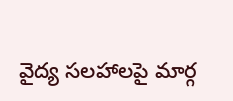వైద్య సలహాలపై మార్గ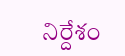నిర్దేశం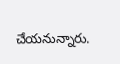చేయనున్నారు.